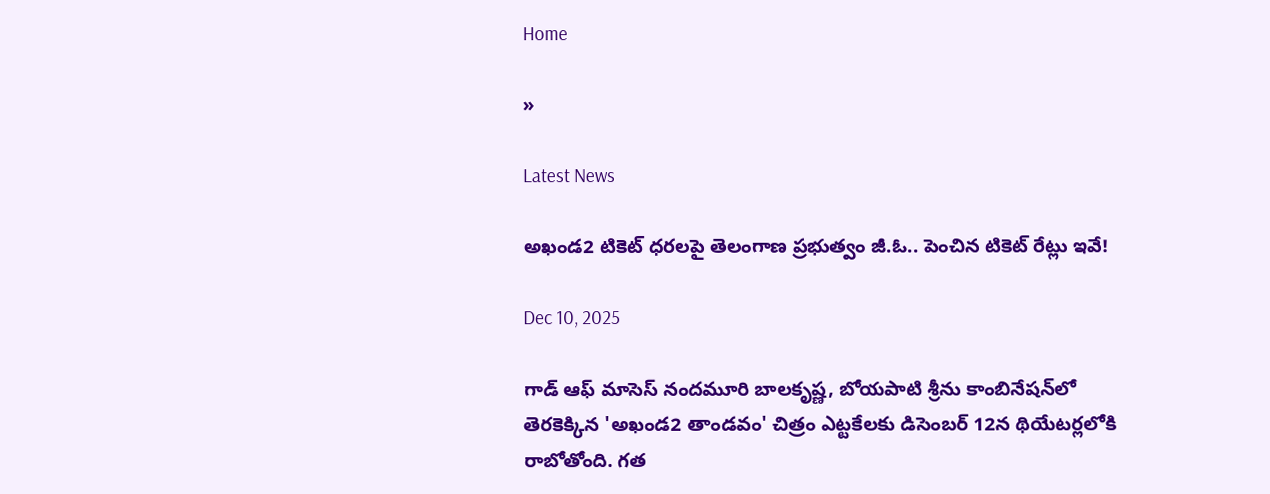Home

»

Latest News

అఖండ2 టికెట్‌ ధరలపై తెలంగాణ ప్రభుత్వం జీ.ఓ.. పెంచిన టికెట్‌ రేట్లు ఇవే!

Dec 10, 2025

గాడ్‌ ఆఫ్‌ మాసెస్‌ నందమూరి బాలకృష్ణ, బోయపాటి శ్రీను కాంబినేషన్‌లో తెరకెక్కిన 'అఖండ2 తాండవం' చిత్రం ఎట్టకేలకు డిసెంబర్‌ 12న థియేటర్లలోకి రాబోతోంది. గత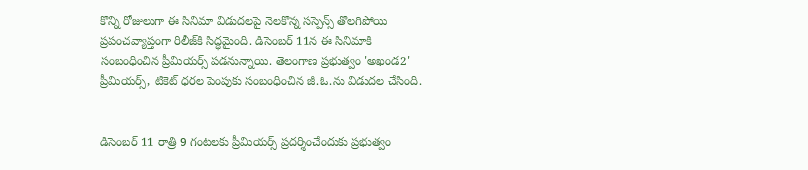కొన్ని రోజులుగా ఈ సినిమా విడుదలపై నెలకొన్న సస్పెన్స్‌ తొలగిపోయి ప్రపంచవ్యాప్తంగా రిలీజ్‌కి సిద్ధమైంది. డిసెంబర్‌ 11న ఈ సినిమాకి సంబంధించిన ప్రీమియర్స్‌ పడనున్నాయి. తెలంగాణ ప్రభుత్వం 'అఖండ2' ప్రీమియర్స్‌, టికెట్‌ ధరల పెంపుకు సంబంధించిన జీ.ఓ.ను విడుదల చేసింది.


డిసెంబర్‌ 11 రాత్రి 9 గంటలకు ప్రీమియర్స్‌ ప్రదర్శించేందుకు ప్రభుత్వం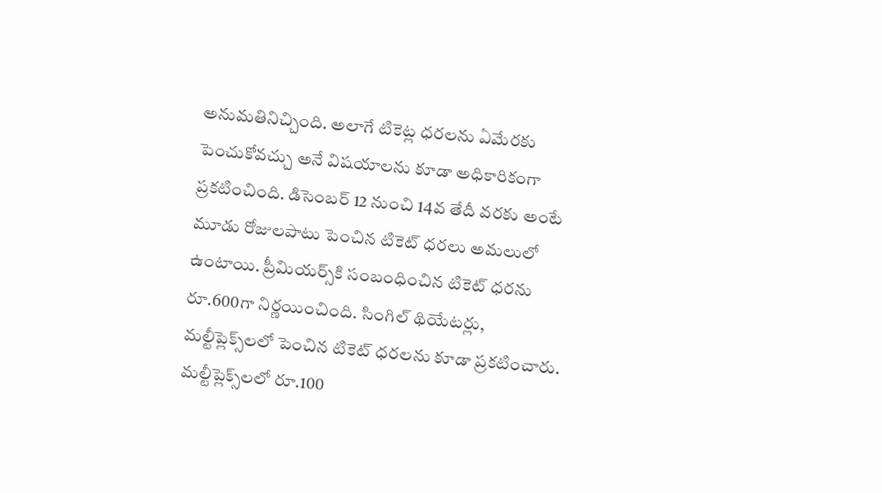అనుమతినిచ్చింది. అలాగే టికెట్ల ధరలను ఏమేరకు పెంచుకోవచ్చు అనే విషయాలను కూడా అధికారికంగా ప్రకటించింది. డిసెంబర్‌ 12 నుంచి 14వ తేదీ వరకు అంటే మూడు రోజులపాటు పెంచిన టికెట్‌ ధరలు అమలులో ఉంటాయి. ప్రీమియర్స్‌కి సంబంధించిన టికెట్‌ ధరను రూ.600గా నిర్ణయించింది. సింగిల్‌ థియేటర్లు, మల్టీప్లెక్స్‌లలో పెంచిన టికెట్‌ ధరలను కూడా ప్రకటించారు. మల్టీప్లెక్స్‌లలో రూ.100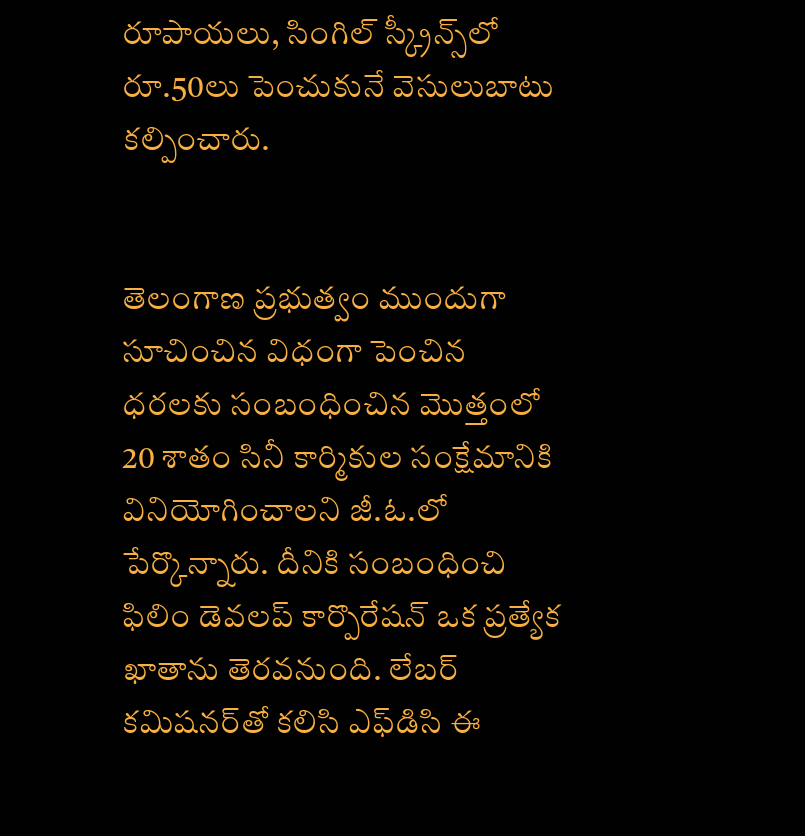రూపాయలు, సింగిల్‌ స్క్రీన్స్‌లో రూ.50లు పెంచుకునే వెసులుబాటు కల్పించారు.


తెలంగాణ ప్రభుత్వం ముందుగా సూచించిన విధంగా పెంచిన ధరలకు సంబంధించిన మొత్తంలో 20 శాతం సినీ కార్మికుల సంక్షేమానికి వినియోగించాలని జీ.ఓ.లో పేర్కొన్నారు. దీనికి సంబంధించి ఫిలిం డెవలప్‌ కార్పొరేషన్‌ ఒక ప్రత్యేక ఖాతాను తెరవనుంది. లేబర్‌ కమిషనర్‌తో కలిసి ఎఫ్‌డిసి ఈ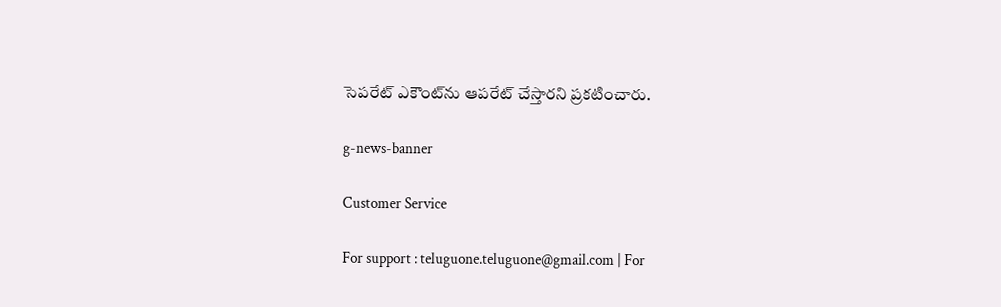సెపరేట్‌ ఎకౌంట్‌ను ఆపరేట్‌ చేస్తారని ప్రకటించారు.

g-news-banner

Customer Service

For support : teluguone.teluguone@gmail.com | For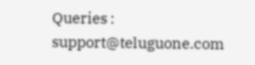Queries : support@teluguone.com